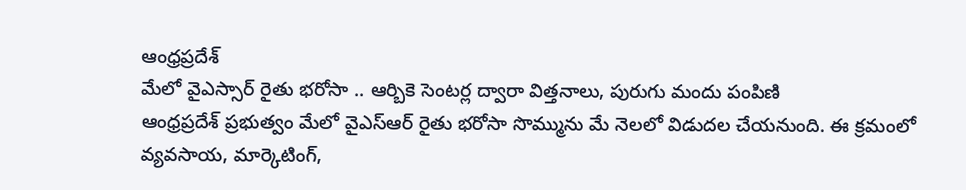ఆంధ్రప్రదేశ్
మేలో వైఎస్సార్ రైతు భరోసా .. ఆర్బికె సెంటర్ల ద్వారా విత్తనాలు, పురుగు మందు పంపిణి
ఆంధ్రప్రదేశ్ ప్రభుత్వం మేలో వైఎస్ఆర్ రైతు భరోసా సొమ్మును మే నెలలో విడుదల చేయనుంది. ఈ క్రమంలో వ్యవసాయ, మార్కెటింగ్,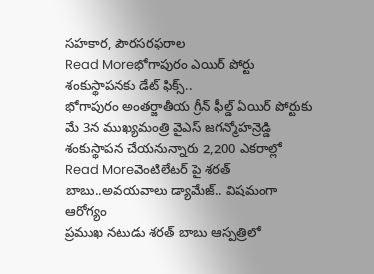సహకార, పౌరసరఫరాల
Read Moreభోగాపురం ఎయిర్ పోర్టు శంకుస్థాపనకు డేట్ ఫిక్స్..
భోగాపురం అంతర్జాతీయ గ్రీన్ ఫీల్డ్ ఏయిర్ పోర్టుకు మే 3న ముఖ్యమంత్రి వైఎస్ జగన్మోహన్రెడ్డి శంకుస్థాపన చేయనున్నారు 2,200 ఎకరాల్లో
Read Moreవెంటిలేటర్ పై శరత్ బాబు..అవయవాలు డ్యామేజ్.. విషమంగా ఆరోగ్యం
ప్రముఖ నటుడు శరత్ బాబు ఆస్పత్రిలో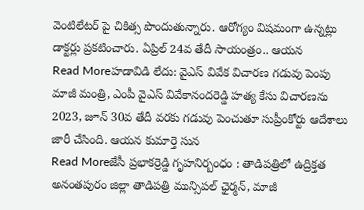వెంటిలేటర్ పై చికిత్స పొందుతున్నారు. ఆరోగ్యం విషమంగా ఉన్నట్లు డాక్టర్లు ప్రకటించారు. ఏప్రిల్ 24వ తేదీ సాయంత్రం.. ఆయన
Read Moreహడావిడి లేదు: వైఎస్ వివేక విచారణ గడువు పెంపు
మాజీ మంత్రి, ఎంపీ వైఎస్ వివేకానందరెడ్డి హత్య కేసు విచారణను 2023, జూన్ 30వ తేదీ వరకు గడువు పెంచుతూ సుప్రీంకోర్టు ఆదేశాలు జారీ చేసింది. ఆయన కుమార్తె సున
Read Moreజేసీ ప్రభాకర్రెడ్డి గృహనిర్బంధం : తాడిపత్రిలో ఉద్రిక్తత
అనంతపురం జిల్లా తాడిపత్రి మున్సిపల్ ఛైర్మన్, మాజీ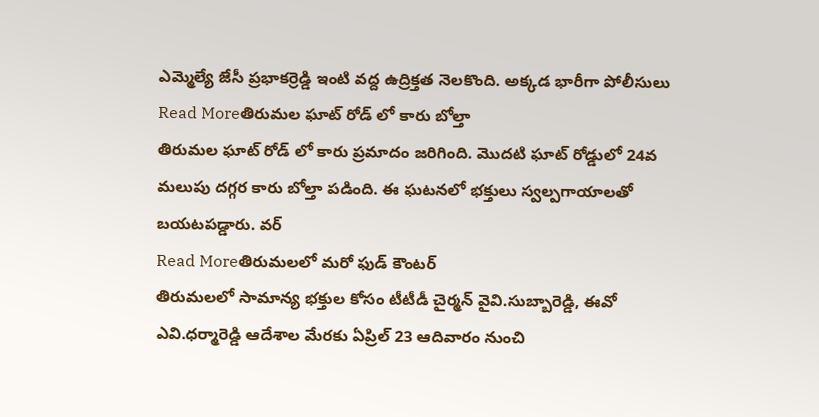ఎమ్మెల్యే జేసీ ప్రభాకర్రెడ్డి ఇంటి వద్ద ఉద్రిక్తత నెలకొంది. అక్కడ భారీగా పోలీసులు
Read Moreతిరుమల ఘాట్ రోడ్ లో కారు బోల్తా
తిరుమల ఘాట్ రోడ్ లో కారు ప్రమాదం జరిగింది. మొదటి ఘాట్ రోడ్డులో 24వ మలుపు దగ్గర కారు బోల్తా పడింది. ఈ ఘటనలో భక్తులు స్వల్పగాయాలతో బయటపడ్డారు. వర్
Read Moreతిరుమలలో మరో ఫుడ్ కౌంటర్
తిరుమలలో సామాన్య భక్తుల కోసం టీటీడీ చైర్మన్ వైవి.సుబ్బారెడ్డి, ఈవో ఎవి.ధర్మారెడ్డి ఆదేశాల మేరకు ఏప్రిల్ 23 ఆదివారం నుంచి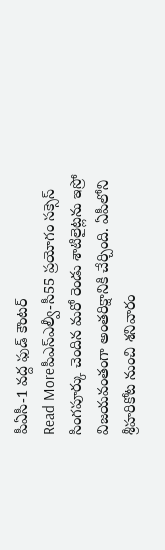పీఏసీ-1 వద్ద ఫుడ్ కౌంటర్
Read Moreపీఎస్ఎల్వీ-సీ55 ప్రయోగం సక్సెస్
సింగపూర్కు చెందిన మరో రెండు శాటిలైట్లను ఇస్రో విజయవంతంగా అంతరిక్షానికి చేర్చింది. ఏపీలోని శ్రీహరికోట నుంచి శనివారం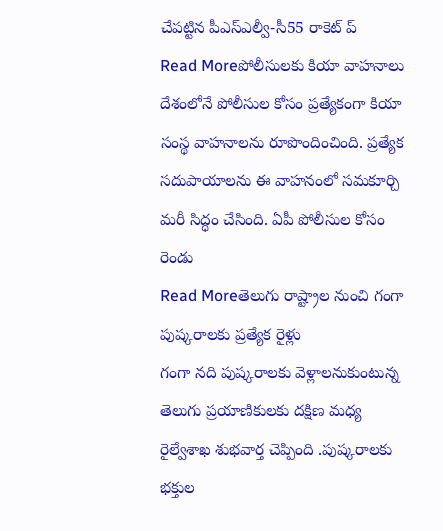చేపట్టిన పీఎస్ఎల్వీ-సీ55 రాకెట్ ప్
Read Moreపోలీసులకు కియా వాహనాలు
దేశంలోనే పోలీసుల కోసం ప్రత్యేకంగా కియా సంస్థ వాహనాలను రూపొందించింది. ప్రత్యేక సదుపాయాలను ఈ వాహనంలో సమకూర్చి మరీ సిద్ధం చేసింది. ఏపీ పోలీసుల కోసం రెండు
Read Moreతెలుగు రాష్ట్రాల నుంచి గంగా పుష్కరాలకు ప్రత్యేక రైళ్లు
గంగా నది పుష్కరాలకు వెళ్లాలనుకుంటున్న తెలుగు ప్రయాణికులకు దక్షిణ మధ్య రైల్వేశాఖ శుభవార్త చెప్పింది .పుష్కరాలకు భక్తుల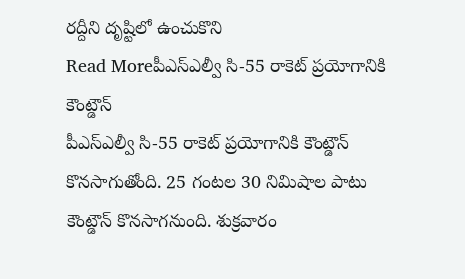రద్దీని దృష్టిలో ఉంచుకొని
Read Moreపీఎస్ఎల్వీ సి-55 రాకెట్ ప్రయోగానికి కౌంట్డౌన్
పీఎస్ఎల్వీ సి-55 రాకెట్ ప్రయోగానికి కౌంట్డౌన్ కొనసాగుతోంది. 25 గంటల 30 నిమిషాల పాటు కౌంట్డౌన్ కొనసాగనుంది. శుక్రవారం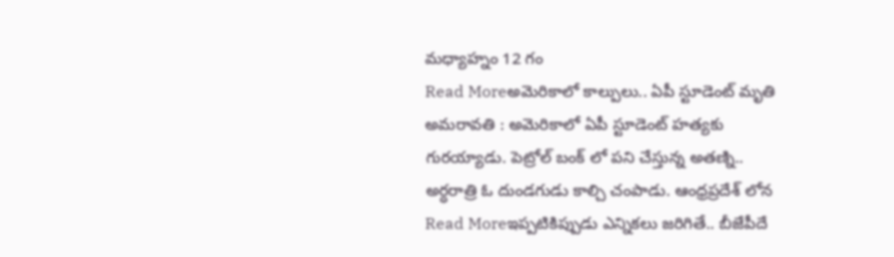మధ్యాహ్నం 12 గం
Read Moreఅమెరికాలో కాల్పులు.. ఏపీ స్టూడెంట్ మృతి
అమరావతి : అమెరికాలో ఏపీ స్టూడెంట్ హత్యకు గురయ్యాడు. పెట్రోల్ బంక్ లో పని చేస్తున్న అతణ్ని.. అర్ధరాత్రి ఓ దుండగుడు కాల్చి చంపాడు. ఆంధ్రప్రదేశ్ లోన
Read Moreఇప్పటికిప్పుడు ఎన్నికలు జరిగితే.. బీజేపీదే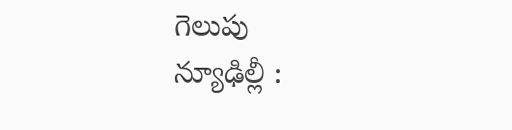గెలుపు
న్యూఢిల్లీ :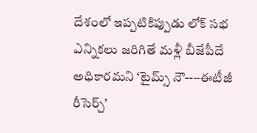దేశంలో ఇప్పటికిప్పుడు లోక్ సభ ఎన్నికలు జరిగితే మళ్లీ బీజేపీదే అధికారమని ‘టైమ్స్ నౌ--–ఈటీజీ రీసెర్చ్’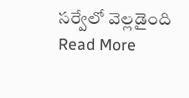సర్వేలో వెల్లడైంది
Read More